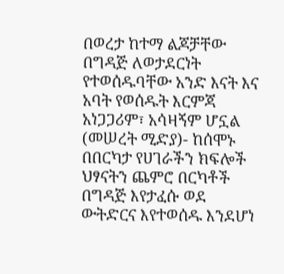በወረታ ከተማ ልጆቻቸው በግዳጅ ለወታደርነት የተወሰዱባቸው አንድ እናት እና አባት የወሰዱት እርምጃ አነጋጋሪም፣ አሳዛኝም ሆኗል
(መሠረት ሚድያ)- ከሰሞኑ በበርካታ የሀገራችን ክፍሎች ህፃናትን ጨምሮ በርካቶች በግዳጅ እየታፈሱ ወደ ውትድርና እየተወሰዱ እንደሆነ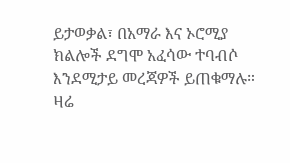ይታወቃል፣ በአማራ እና ኦሮሚያ ክልሎች ደግሞ አፈሳው ተባብሶ እንደሚታይ መረጃዎች ይጠቁማሉ።
ዛሬ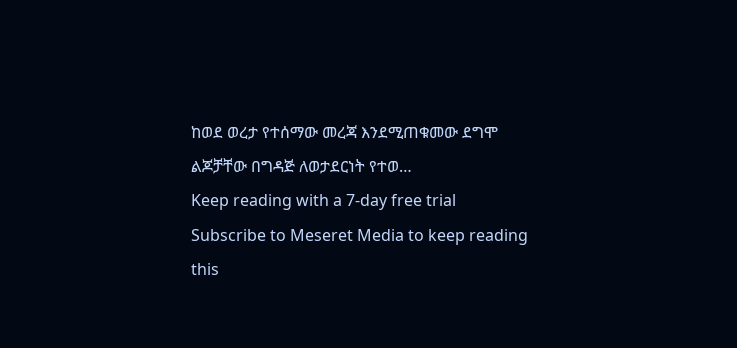ከወደ ወረታ የተሰማው መረጃ እንደሚጠቁመው ደግሞ ልጆቻቸው በግዳጅ ለወታደርነት የተወ…
Keep reading with a 7-day free trial
Subscribe to Meseret Media to keep reading this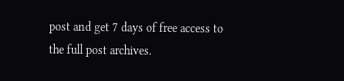post and get 7 days of free access to the full post archives.